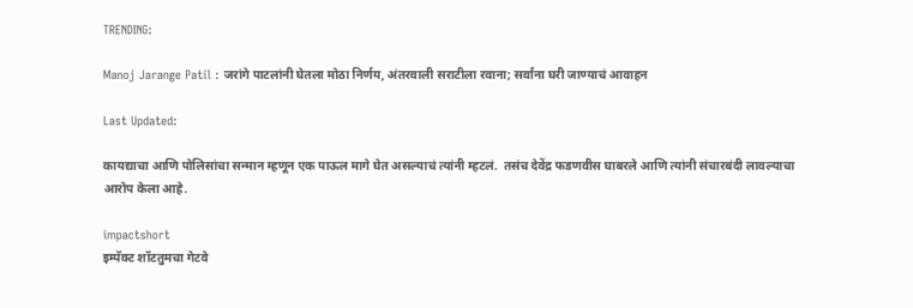TRENDING:

Manoj Jarange Patil : जरांगे पाटलांनी घेतला मोठा निर्णय, अंतरवाली सराटीला रवाना; सर्वांना घरी जाण्याचं आवाहन

Last Updated:

कायद्याचा आणि पोलिसांचा सन्मान म्हणून एक पाऊल मागे घेत असल्याचं त्यांनी म्हटलं.  तसंच देवेंद्र फडणवीस घाबरले आणि त्यांनी संचारबंदी लावल्याचा आरोप केला आहे.

impactshort
इम्पॅक्ट शॉटतुमचा गेटवे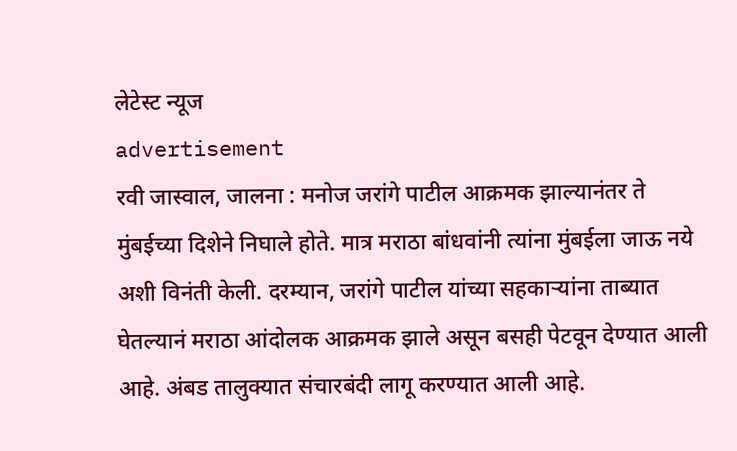लेटेस्ट न्यूज
advertisement
रवी जास्वाल, जालना : मनोज जरांगे पाटील आक्रमक झाल्यानंतर ते मुंबईच्या दिशेने निघाले होते. मात्र मराठा बांधवांनी त्यांना मुंबईला जाऊ नये अशी विनंती केली. दरम्यान, जरांगे पाटील यांच्या सहकाऱ्यांना ताब्यात घेतल्यानं मराठा आंदोलक आक्रमक झाले असून बसही पेटवून देण्यात आली आहे. अंबड तालुक्यात संचारबंदी लागू करण्यात आली आहे.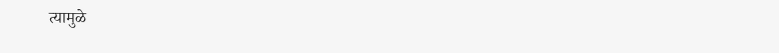त्यामुळे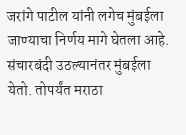जरांगे पाटील यांनी लगेच मुंबईला जाण्याचा निर्णय मागे घेतला आहे. संचारबंदी उठल्यानंतर मुंबईला येतो. तोपर्यंत मराठा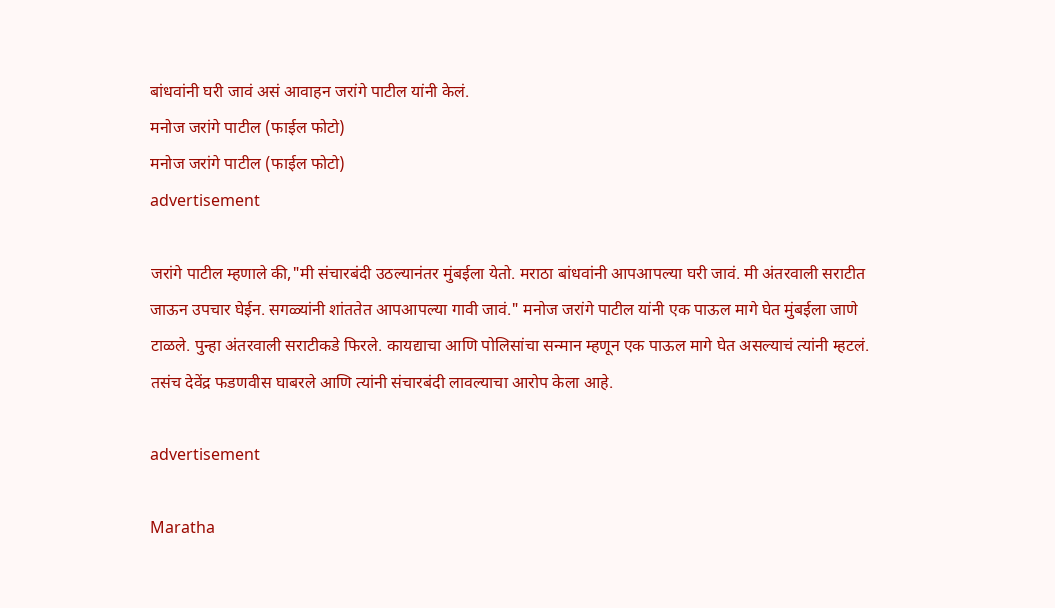बांधवांनी घरी जावं असं आवाहन जरांगे पाटील यांनी केलं.
मनोज जरांगे पाटील (फाईल फोटो)
मनोज जरांगे पाटील (फाईल फोटो)
advertisement

जरांगे पाटील म्हणाले की,"मी संचारबंदी उठल्यानंतर मुंबईला येतो. मराठा बांधवांनी आपआपल्या घरी जावं. मी अंतरवाली सराटीत जाऊन उपचार घेईन. सगळ्यांनी शांततेत आपआपल्या गावी जावं." मनोज जरांगे पाटील यांनी एक पाऊल मागे घेत मुंबईला जाणे टाळले. पुन्हा अंतरवाली सराटीकडे फिरले. कायद्याचा आणि पोलिसांचा सन्मान म्हणून एक पाऊल मागे घेत असल्याचं त्यांनी म्हटलं.  तसंच देवेंद्र फडणवीस घाबरले आणि त्यांनी संचारबंदी लावल्याचा आरोप केला आहे.

advertisement

Maratha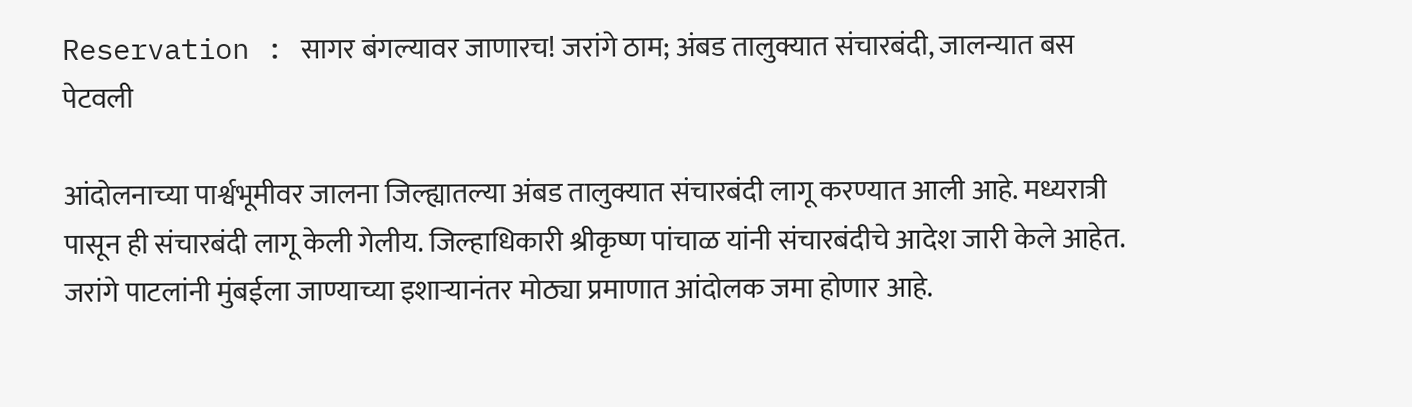Reservation : सागर बंगल्यावर जाणारच! जरांगे ठाम; अंबड तालुक्यात संचारबंदी, जालन्यात बस पेटवली

आंदोलनाच्या पार्श्वभूमीवर जालना जिल्ह्यातल्या अंबड तालुक्यात संचारबंदी लागू करण्यात आली आहे. मध्यरात्री पासून ही संचारबंदी लागू केली गेलीय. जिल्हाधिकारी श्रीकृष्ण पांचाळ यांनी संचारबंदीचे आदेश जारी केले आहेत. जरांगे पाटलांनी मुंबईला जाण्याच्या इशाऱ्यानंतर मोठ्या प्रमाणात आंदोलक जमा होणार आहे.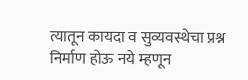त्यातून कायदा व सुव्यवस्थेचा प्रश्न निर्माण होऊ नये म्हणून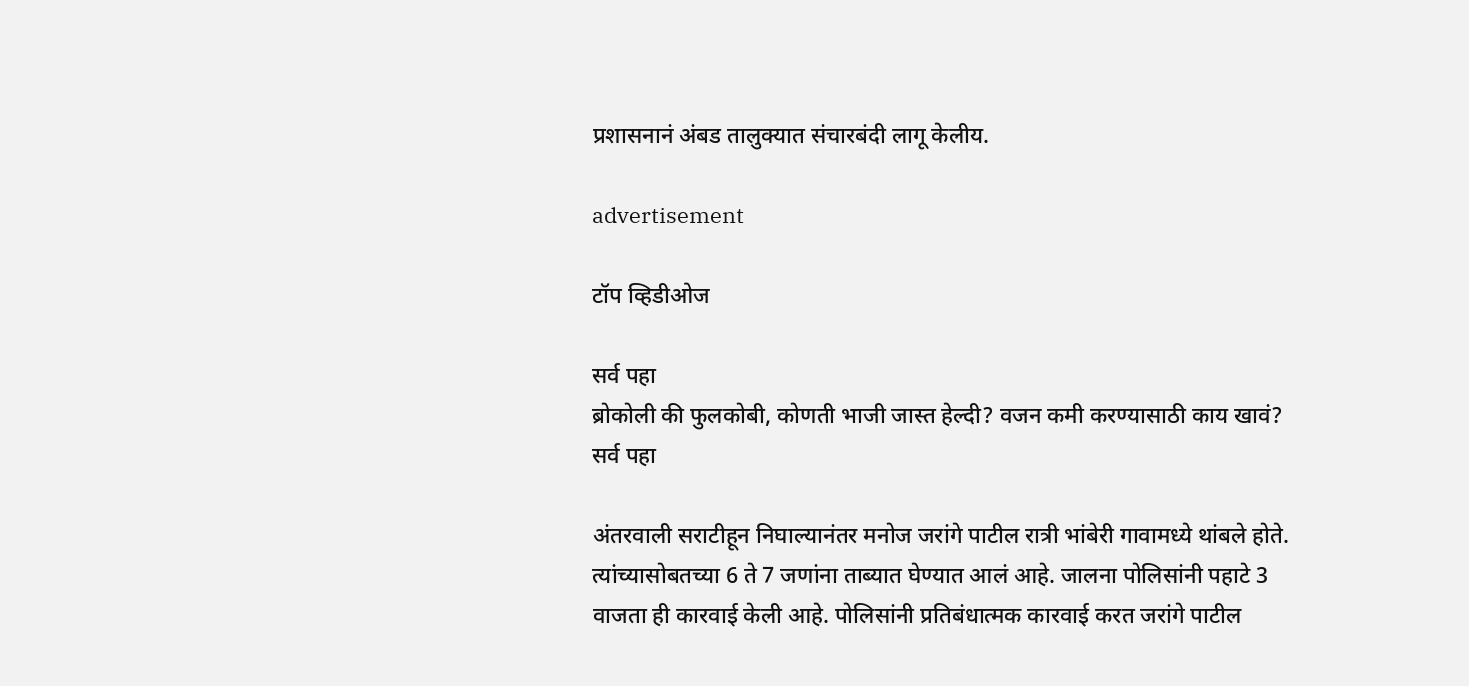प्रशासनानं अंबड तालुक्यात संचारबंदी लागू केलीय.

advertisement

टॉप व्हिडीओज

सर्व पहा
ब्रोकोली की फुलकोबी, कोणती भाजी जास्त हेल्दी? वजन कमी करण्यासाठी काय खावं?
सर्व पहा

अंतरवाली सराटीहून निघाल्यानंतर मनोज जरांगे पाटील रात्री भांबेरी गावामध्ये थांबले होते. त्यांच्यासोबतच्या 6 ते 7 जणांना ताब्यात घेण्यात आलं आहे. जालना पोलिसांनी पहाटे 3 वाजता ही कारवाई केली आहे. पोलिसांनी प्रतिबंधात्मक कारवाई करत जरांगे पाटील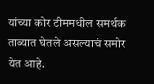यांच्या कोर टीममधील समर्थक ताब्यात घेतले असल्याचं समोर येत आहे.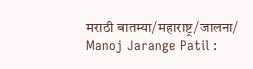मराठी बातम्या/महाराष्ट्र/जालना/
Manoj Jarange Patil :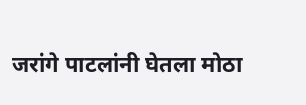जरांगे पाटलांनी घेतला मोठा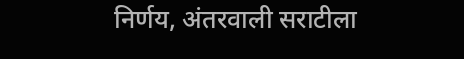निर्णय, अंतरवाली सराटीला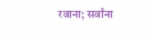रवाना; सर्वांना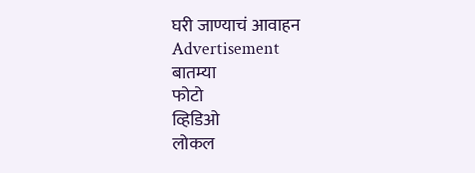घरी जाण्याचं आवाहन
Advertisement
बातम्या
फोटो
व्हिडिओ
लोकल